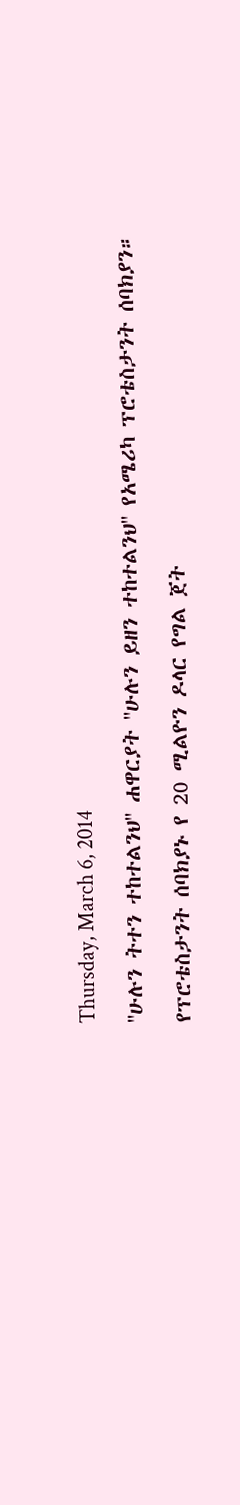Thursday, March 6, 2014

''ሁሉን ትተን ተከተልንህ'' ሐዋርያት ''ሁሉን ይዘን ተከተልንህ'' የአሜሪካ ፕሮቴስታንት ሰባክያን።

የፕሮቴስታንት ሰባክያኑ የ 20 ሚልዮን ዶላር የግል ጀት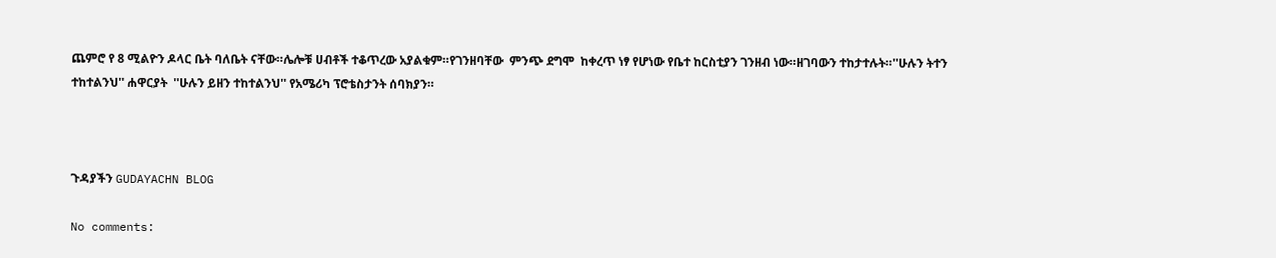ጨምሮ የ 8 ሚልዮን ዶላር ቤት ባለቤት ናቸው።ሌሎቹ ሀብቶች ተቆጥረው አያልቁም።የገንዘባቸው  ምንጭ ደግሞ  ከቀረጥ ነፃ የሆነው የቤተ ከርስቲያን ገንዘብ ነው።ዘገባውን ተከታተሉት።''ሁሉን ትተን ተከተልንህ'' ሐዋርያት  ''ሁሉን ይዘን ተከተልንህ'' የአሜሪካ ፕሮቴስታንት ሰባክያን።



ጉዳያችን GUDAYACHN BLOG

No comments: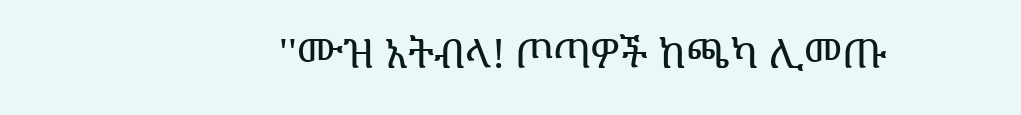''ሙዝ አትብላ! ጦጣዎች ከጫካ ሊመጡ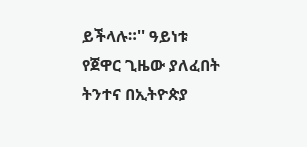ይችላሉ።'' ዓይነቱ የጀዋር ጊዜው ያለፈበት ትንተና በኢትዮጵያ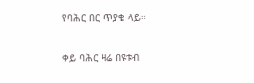የባሕር በር ጥያቄ ላይ።

ቀይ ባሕር ዛሬ በዩቱብ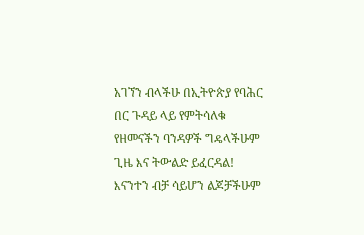አገኘን ብላችሁ በኢትዮጵያ የባሕር በር ጉዳይ ላይ የምትሳለቁ የዘመናችን ባንዳዎች ግዴላችሁም ጊዜ እና ትውልድ ይፈርዳል! እናንተን ብቻ ሳይሆን ልጆቻችሁም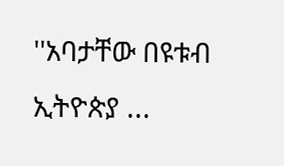''አባታቸው በዩቱብ ኢትዮጵያ ...